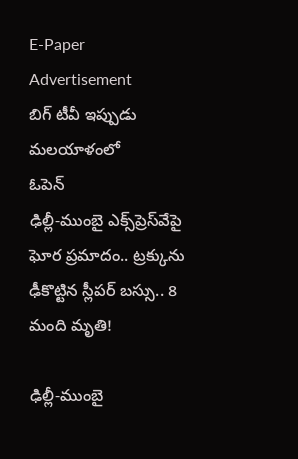E-Paper
Advertisement
బిగ్ టీవీ ఇప్పుడు మలయాళంలో
ఓపెన్
ఢిల్లీ-ముంబై ఎక్స్‌ప్రెస్‌వేపై ఘోర ప్రమాదం.. ట్రక్కును ఢీకొట్టిన స్లీపర్ బస్సు.. 8 మంది మృతి!

ఢిల్లీ-ముంబై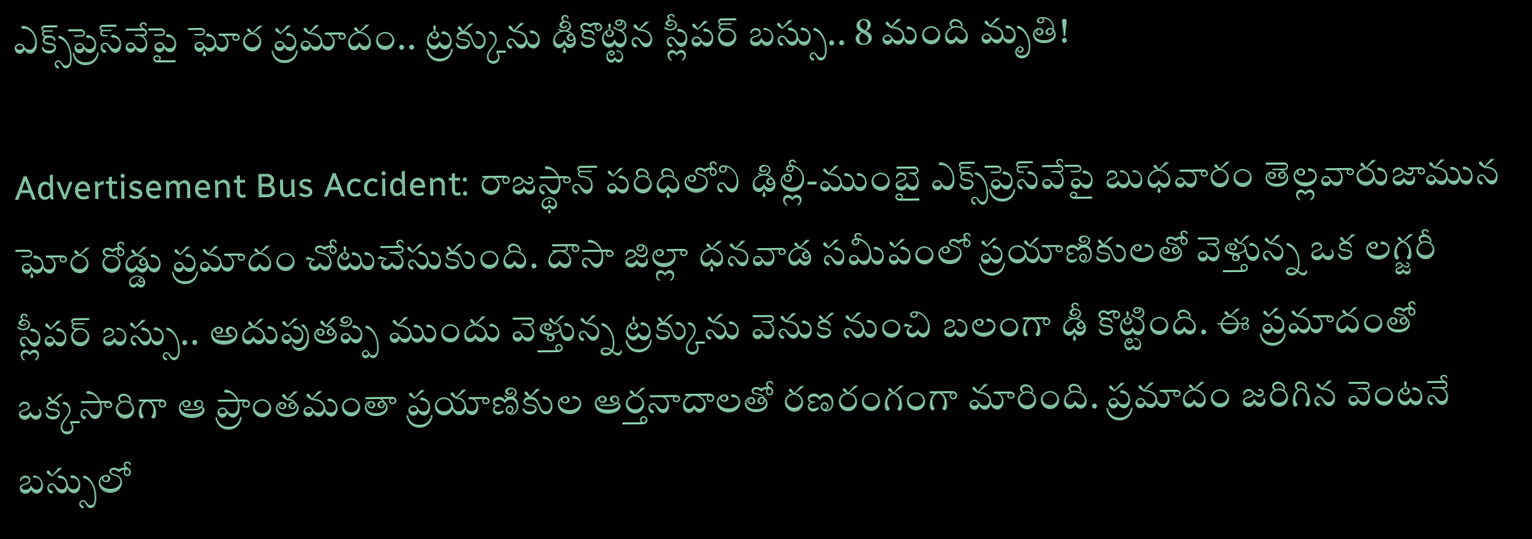ఎక్స్‌ప్రెస్‌వేపై ఘోర ప్రమాదం.. ట్రక్కును ఢీకొట్టిన స్లీపర్ బస్సు.. 8 మంది మృతి!

Advertisement Bus Accident: రాజస్థాన్ పరిధిలోని ఢిల్లీ-ముంబై ఎక్స్‌ప్రెస్‌వేపై బుధవారం తెల్లవారుజామున ఘోర రోడ్డు ప్రమాదం చోటుచేసుకుంది. దౌసా జిల్లా ధనవాడ సమీపంలో ప్రయాణికులతో వెళ్తున్న ఒక లగ్జరీ స్లీపర్ బస్సు.. అదుపుతప్పి ముందు వెళ్తున్న ట్రక్కును వెనుక నుంచి బలంగా ఢీ కొట్టింది. ఈ ప్రమాదంతో ఒక్కసారిగా ఆ ప్రాంతమంతా ప్రయాణికుల ఆర్తనాదాలతో రణరంగంగా మారింది. ప్రమాదం జరిగిన వెంటనే బస్సులో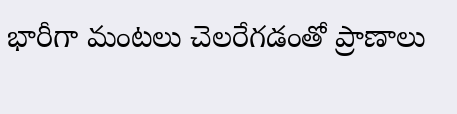భారీగా మంటలు చెలరేగడంతో ప్రాణాలు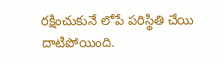రక్షించుకునే లోపే పరిస్థితి చేయి దాటిపోయింది.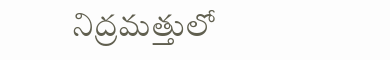నిద్రమత్తులో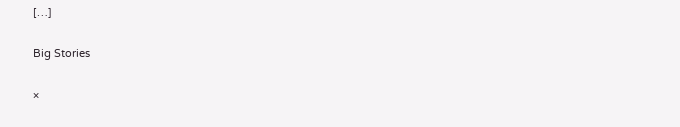[…]

Big Stories

×